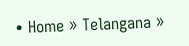• Home » Telangana »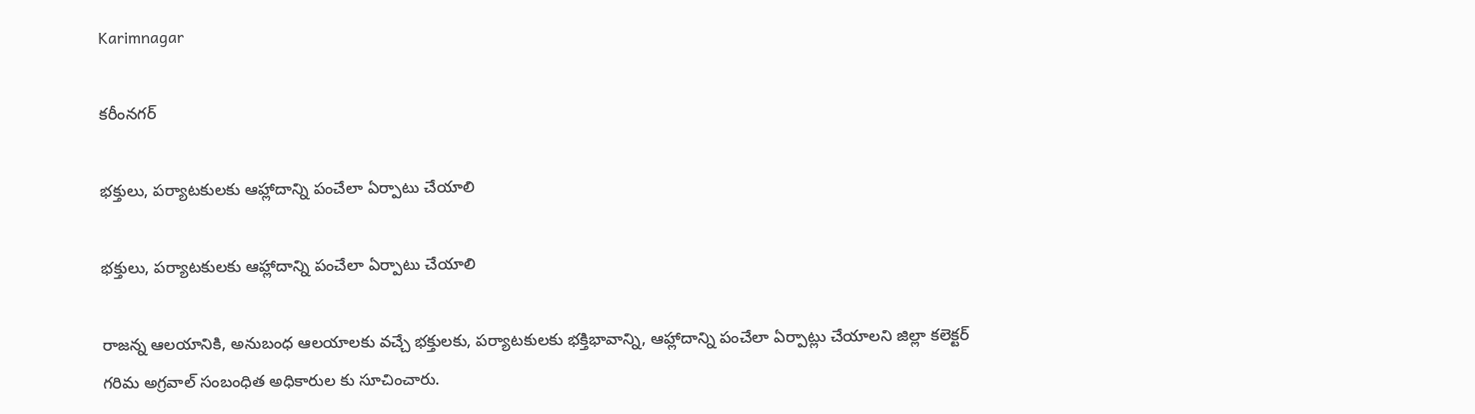Karimnagar

కరీంనగర్

భక్తులు, పర్యాటకులకు ఆహ్లాదాన్ని పంచేలా ఏర్పాటు చేయాలి

భక్తులు, పర్యాటకులకు ఆహ్లాదాన్ని పంచేలా ఏర్పాటు చేయాలి

రాజన్న ఆలయానికి, అనుబంధ ఆలయాలకు వచ్చే భక్తులకు, పర్యాటకులకు భక్తిభావాన్ని, ఆహ్లాదాన్ని పంచేలా ఏర్పాట్లు చేయాలని జిల్లా కలెక్టర్‌ గరిమ అగ్రవాల్‌ సంబంధిత అధికారుల కు సూచించారు.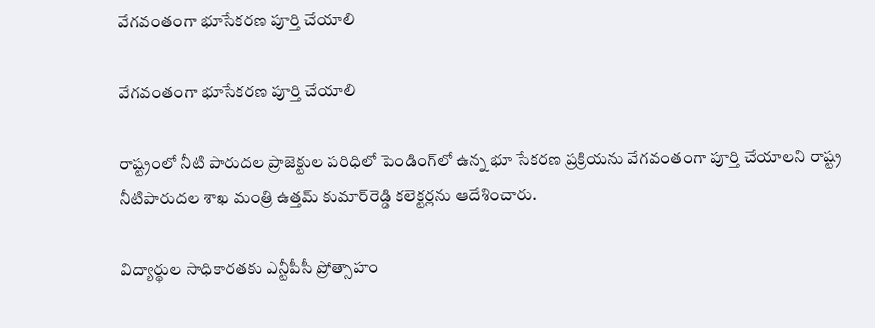వేగవంతంగా భూసేకరణ పూర్తి చేయాలి

వేగవంతంగా భూసేకరణ పూర్తి చేయాలి

రాష్ట్రంలో నీటి పారుదల ప్రాజెక్టుల పరిధిలో పెండింగ్‌లో ఉన్న భూ సేకరణ ప్రక్రియను వేగవంతంగా పూర్తి చేయాలని రాష్ట్ర నీటిపారుదల శాఖ మంత్రి ఉత్తమ్‌ కుమార్‌రెడ్డి కలెక్టర్లను ఆదేశించారు.

విద్యార్థుల సాధికారతకు ఎన్టీపీసీ ప్రోత్సాహం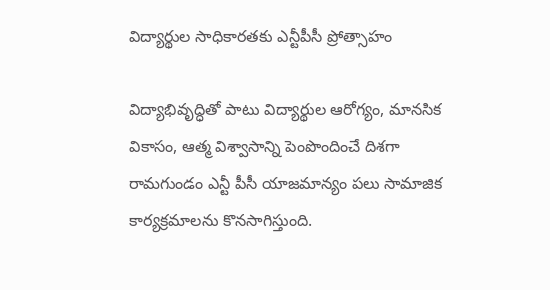విద్యార్థుల సాధికారతకు ఎన్టీపీసీ ప్రోత్సాహం

విద్యాభివృద్ధితో పాటు విద్యార్థుల ఆరోగ్యం, మానసిక వికాసం, ఆత్మ విశ్వాసాన్ని పెంపొందించే దిశగా రామగుండం ఎన్టీ పీసీ యాజమాన్యం పలు సామాజిక కార్యక్రమాలను కొనసాగిస్తుంది.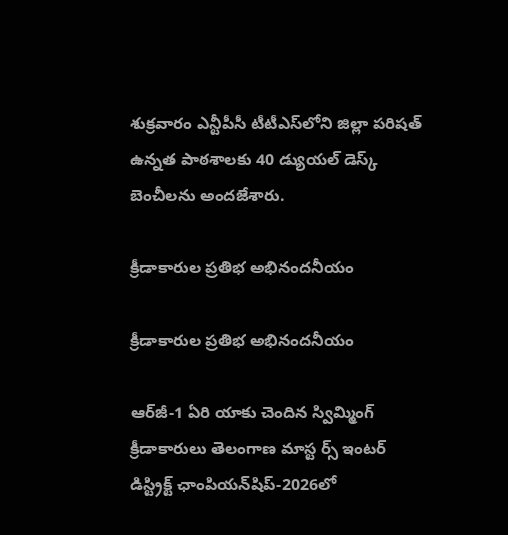శుక్రవారం ఎన్టీపీసీ టీటీఎస్‌లోని జిల్లా పరిషత్‌ ఉన్నత పాఠశాలకు 40 డ్యుయల్‌ డెస్క్‌ బెంచీలను అందజేశారు.

క్రీడాకారుల ప్రతిభ అభినందనీయం

క్రీడాకారుల ప్రతిభ అభినందనీయం

ఆర్‌జీ-1 ఏరి యాకు చెందిన స్విమ్మింగ్‌ క్రీడాకారులు తెలంగాణ మాస్ట ర్స్‌ ఇంటర్‌ డిస్ట్రిక్ట్‌ ఛాంపియన్‌షిప్‌-2026లో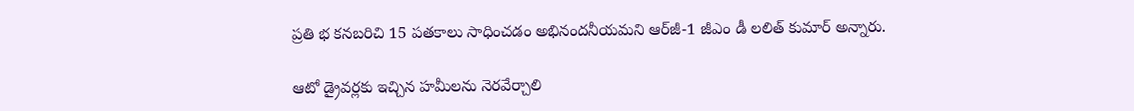ప్రతి భ కనబరిచి 15 పతకాలు సాధించడం అభినందనీయమని ఆర్‌జీ-1 జీఎం డీ లలిత్‌ కుమార్‌ అన్నారు.

ఆటో డ్రైవర్లకు ఇచ్చిన హమీలను నెరవేర్చాలి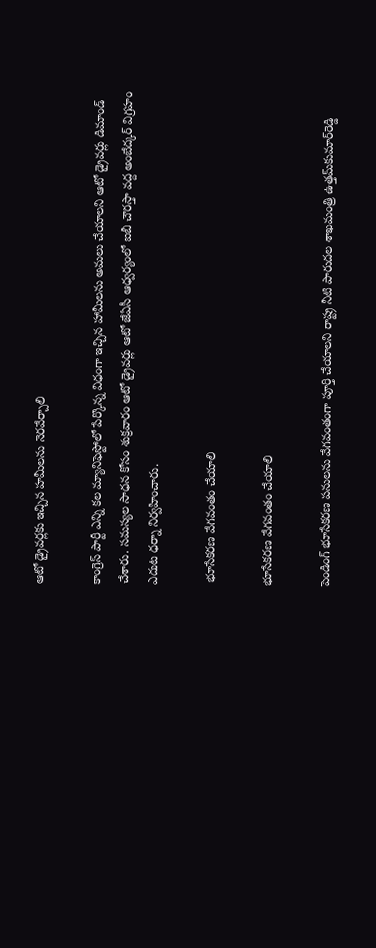ఆటో డ్రైవర్లకు ఇచ్చిన హమీలను నెరవేర్చాలి

కాంగ్రెస్‌ పార్టీ ఎన్ని కల మ్యానిఫెస్టోలో పేర్కొన్న విధంగా ఇచ్చిన హామీలను అమలు చేయాలని ఆటో డ్రైవర్లు డిమాండ్‌ చేశారు. సమస్యల సాధన కోసం శుక్రవారం ఆటో డ్రైవర్లు ఆటో జేఏసీ ఆధ్వర్యంలో ఐబీ చౌరస్తా వద్ద అంబేద్కర్‌ విగ్రహం ఎదుట ధర్నా నిర్వహించారు.

 భూసేకరణ వేగవంతం చేయాలి

భూసేకరణ వేగవంతం చేయాలి

పెండింగ్‌ భూసేకరణ పనులను వేగవంతంగా పూర్తి చేయాలని రాష్ట్ర నీటి పారుదల శాఖమంత్రి ఉత్తమ్‌కుమార్‌రెడ్డి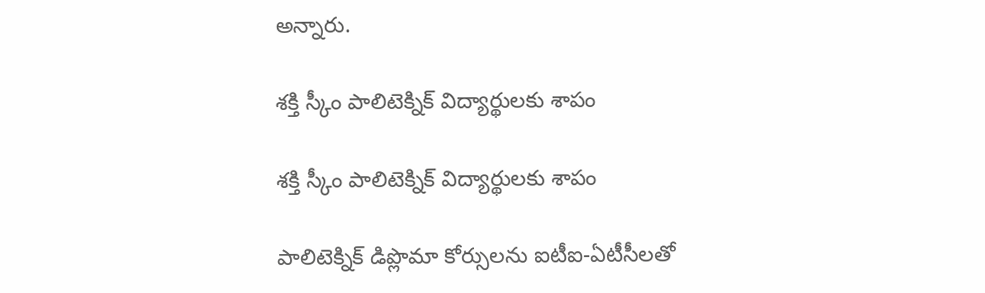అన్నారు.

శక్తి స్కీం పాలిటెక్నిక్‌ విద్యార్థులకు శాపం

శక్తి స్కీం పాలిటెక్నిక్‌ విద్యార్థులకు శాపం

పాలిటెక్నిక్‌ డిప్లొమా కోర్సులను ఐటీఐ-ఏటీసీలతో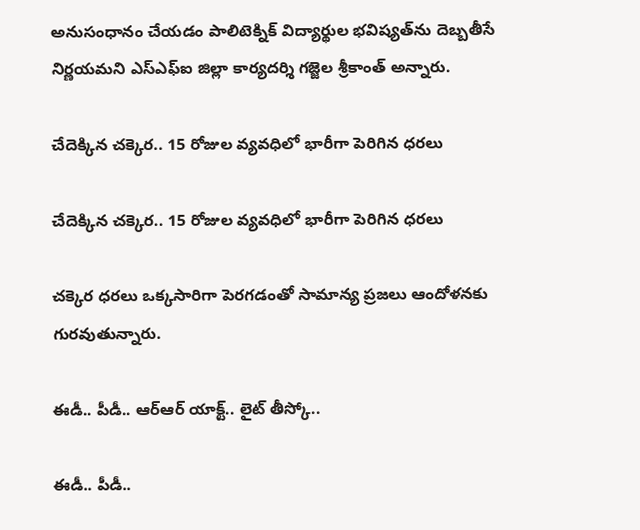అనుసంధానం చేయడం పాలిటెక్నిక్‌ విద్యార్థుల భవిష్యత్‌ను దెబ్బతీసే నిర్ణయమని ఎస్‌ఎఫ్‌ఐ జిల్లా కార్యదర్శి గజ్జెల శ్రీకాంత్‌ అన్నారు.

చేదెక్కిన చక్కెర.. 15 రోజుల వ్యవధిలో భారీగా పెరిగిన ధరలు

చేదెక్కిన చక్కెర.. 15 రోజుల వ్యవధిలో భారీగా పెరిగిన ధరలు

చక్కెర ధరలు ఒక్కసారిగా పెరగడంతో సామాన్య ప్రజలు ఆందోళనకు గురవుతున్నారు.

ఈడీ.. పీడీ.. ఆర్‌ఆర్‌ యాక్ట్‌.. లైట్‌ తీస్కో..

ఈడీ.. పీడీ..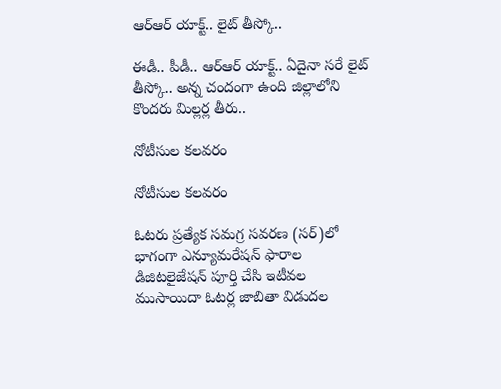ఆర్‌ఆర్‌ యాక్ట్‌.. లైట్‌ తీస్కో..

ఈడీ.. పీడీ.. ఆర్‌ఆర్‌ యాక్ట్‌.. ఏదైనా సరే లైట్‌ తీస్కో.. అన్న చందంగా ఉంది జిల్లాలోని కొందరు మిల్లర్ల తీరు..

నోటీసుల కలవరం

నోటీసుల కలవరం

ఓటరు ప్రత్యేక సమగ్ర సవరణ (సర్‌)లో భాగంగా ఎన్యూమరేషన్‌ ఫారాల డిజిటలైజేషన్‌ పూర్తి చేసి ఇటీవల ముసాయిదా ఓటర్ల జాబితా విడుదల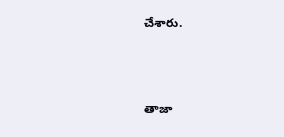చేశారు.



తాజా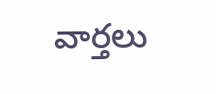వార్తలు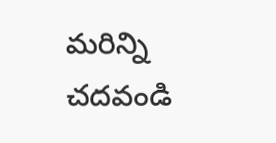మరిన్ని చదవండి